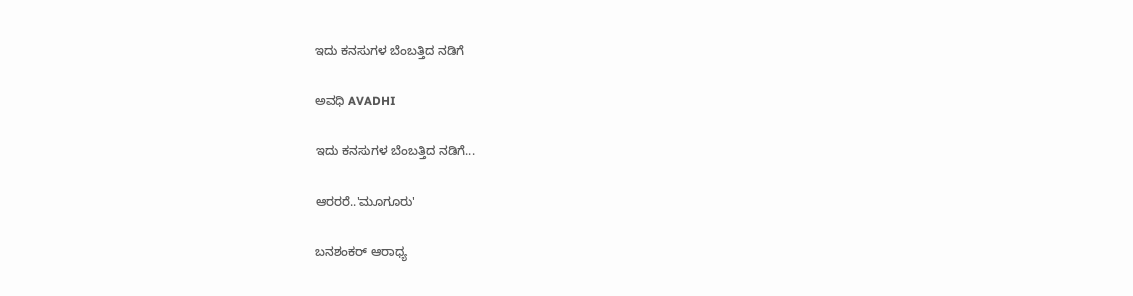ಇದು ಕನಸುಗಳ ಬೆಂಬತ್ತಿದ ನಡಿಗೆ‍

ಅವಧಿ AVADHI

ಇದು ಕನಸುಗಳ ಬೆಂಬತ್ತಿದ ನಡಿಗೆ...

ಆರರರೆ..'ಮೂಗೂರು'

ಬನಶಂಕರ್ ಆರಾಧ್ಯ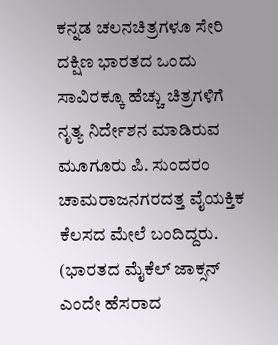ಕನ್ನಡ ಚಲನಚಿತ್ರಗಳೂ ಸೇರಿ ದಕ್ಷಿಣ ಭಾರತದ ಒಂದು ಸಾವಿರಕ್ಕೂ ಹೆಚ್ಚು ಚಿತ್ರಗಳಿಗೆ ನೃತ್ಯ ನಿರ್ದೇಶನ ಮಾಡಿರುವ ಮೂಗೂರು ಪಿ. ಸುಂದರಂ ಚಾಮರಾಜನಗರದತ್ತ ವೈಯಕ್ತಿಕ ಕೆಲಸದ ಮೇಲೆ ಬಂದಿದ್ದರು. (ಭಾರತದ ಮೈಕೆಲ್ ಜಾಕ್ಸನ್ ಎಂದೇ ಹೆಸರಾದ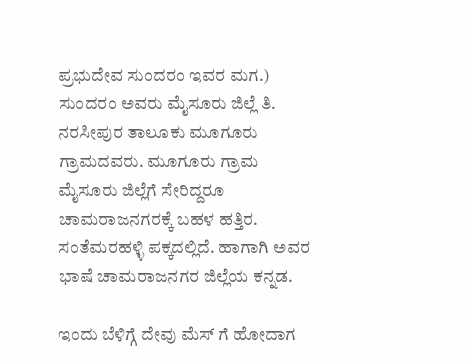ಪ್ರಭುದೇವ ಸುಂದರಂ ಇವರ ಮಗ.)
ಸುಂದರಂ ಅವರು ಮೈಸೂರು ಜಿಲ್ಲೆ ತಿ. ನರಸೀಪುರ ತಾಲೂಕು ಮೂಗೂರು ಗ್ರಾಮದವರು. ಮೂಗೂರು ಗ್ರಾಮ ಮೈಸೂರು ಜಿಲ್ಲೆಗೆ ಸೇರಿದ್ದರೂ ಚಾಮರಾಜನಗರಕ್ಕೆ ಬಹಳ ಹತ್ತಿರ. ಸಂತೆಮರಹಳ್ಳಿ ಪಕ್ಕದಲ್ಲಿದೆ. ಹಾಗಾಗಿ ಅವರ ಭಾಷೆ ಚಾಮರಾಜನಗರ ಜಿಲ್ಲೆಯ ಕನ್ನಡ.

ಇಂದು ಬೆಳಿಗ್ಗೆ ದೇವು ಮೆಸ್ ಗೆ ಹೋದಾಗ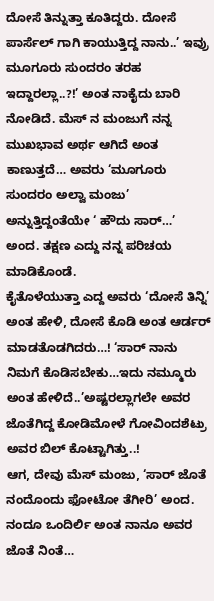ದೋಸೆ ತಿನ್ನುತ್ತಾ ಕೂತಿದ್ದರು. ದೋಸೆ ಪಾರ್ಸೆಲ್ ಗಾಗಿ ಕಾಯುತ್ತಿದ್ದ ನಾನು..’ ಇವ್ರು ಮೂಗೂರು ಸುಂದರಂ ತರಹ ಇದ್ದಾರಲ್ಲಾ..?!’ ಅಂತ ನಾಕೈದು ಬಾರಿ ನೋಡಿದೆ. ಮೆಸ್ ನ ಮಂಜುಗೆ ನನ್ನ ಮುಖಭಾವ ಅರ್ಥ ಆಗಿದೆ ಅಂತ ಕಾಣುತ್ತದೆ… ಅವರು ‘ಮೂಗೂರು ಸುಂದರಂ ಅಲ್ವಾ ಮಂಜು’ ಅನ್ನುತ್ತಿದ್ದಂತೆಯೇ ‘ ಹೌದು ಸಾರ್…’ ಅಂದ. ತಕ್ಷಣ ಎದ್ದು ನನ್ನ ಪರಿಚಯ ಮಾಡಿಕೊಂಡೆ.
ಕೈತೊಳೆಯುತ್ತಾ ಎದ್ದ ಅವರು ‘ದೋಸೆ ತಿನ್ನಿ’ ಅಂತ ಹೇಳಿ, ದೋಸೆ ಕೊಡಿ ಅಂತ ಆರ್ಡರ್ ಮಾಡತೊಡಗಿದರು…! ‘ಸಾರ್ ನಾನು ನಿಮಗೆ ಕೊಡಿಸಬೇಕು…ಇದು ನಮ್ಮೂರು ಅಂತ ಹೇಳಿದೆ..’ಅಷ್ಟರಲ್ಲಾಗಲೇ ಅವರ ಜೊತೆಗಿದ್ದ ಕೋಡಿಮೋಳೆ ಗೋವಿಂದಶೆಟ್ರು ಅವರ ಬಿಲ್ ಕೊಟ್ಟಾಗಿತ್ತು..!
ಆಗ, ದೇವು ಮೆಸ್ ಮಂಜು, ‘ಸಾರ್ ಜೊತೆ ನಂದೊಂದು ಫೋಟೋ ತೆಗೀರಿ’ ಅಂದ. ನಂದೂ ಒಂದಿರ್ಲಿ ಅಂತ ನಾನೂ ಅವರ ಜೊತೆ ನಿಂತೆ…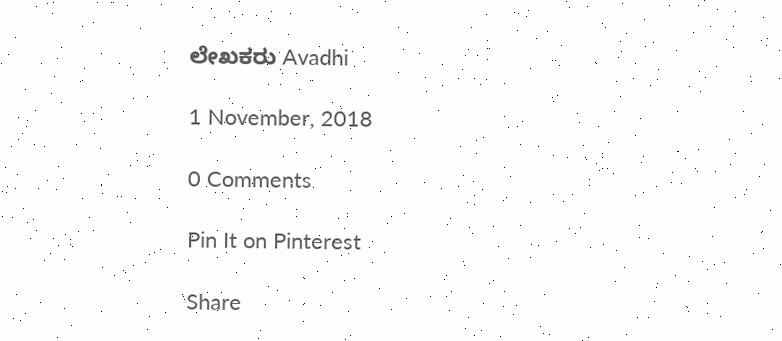ಲೇಖಕರು Avadhi

1 November, 2018

0 Comments

Pin It on Pinterest

Share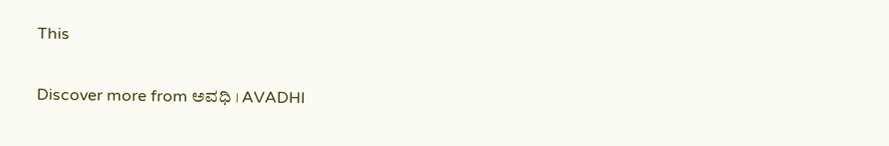This

Discover more from ಅವಧಿ । AVADHI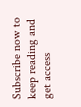Subscribe now to keep reading and get access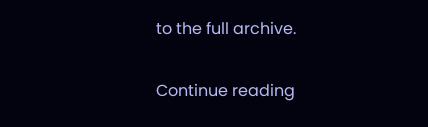to the full archive.

Continue reading